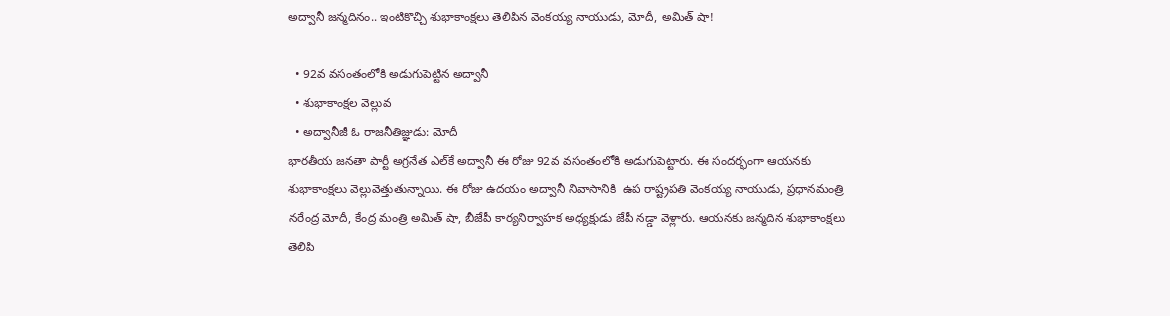అద్వానీ జన్మదినం.. ఇంటికొచ్చి శుభాకాంక్షలు తెలిపిన వెంకయ్య నాయుడు, మోదీ, అమిత్ షా!

  • 92వ వసంతంలోకి అడుగుపెట్టిన అద్వానీ
  • శుభాకాంక్షల వెల్లువ
  • అద్వానీజీ ఓ రాజనీతిజ్ఞుడు: మోదీ
భారతీయ జనతా పార్టీ అగ్రనేత ఎల్‌కే అద్వానీ ఈ రోజు 92వ వసంతంలోకి అడుగుపెట్టారు. ఈ సందర్భంగా ఆయనకు శుభాకాంక్షలు వెల్లువెత్తుతున్నాయి. ఈ రోజు ఉదయం అద్వానీ నివాసానికి  ఉప రాష్ట్రపతి వెంకయ్య నాయుడు, ప్రధానమంత్రి నరేంద్ర మోదీ, కేంద్ర మంత్రి అమిత్‌ షా, బీజేపీ కార్యనిర్వాహక అధ్యక్షుడు జేపీ నడ్డా వెళ్లారు. ఆయనకు జన్మదిన శుభాకాంక్షలు తెలిపి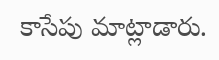కాసేపు మాట్లాడారు.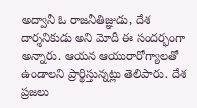అద్వానీ ఓ రాజనీతిజ్ఞుడు, దేశ దార్శనికుడు అని మోదీ ఈ సందర్భంగా అన్నారు. ఆయన ఆయురారోగ్యాలతో ఉండాలని ప్రార్థిస్తున్నట్లు తెలిపారు. దేశ ప్రజలు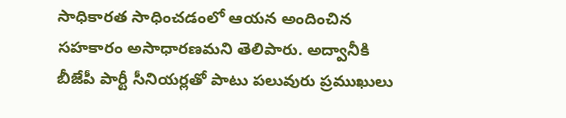సాధికారత సాధించడంలో ఆయన అందించిన సహకారం అసాధారణమని తెలిపారు. అద్వానీకి బీజేపీ పార్టీ సీనియర్లతో పాటు పలువురు ప్రముఖులు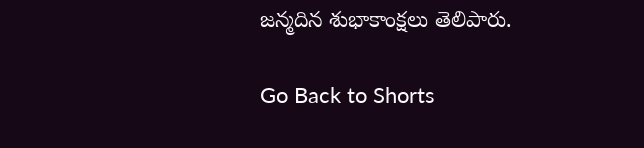జన్మదిన శుభాకాంక్షలు తెలిపారు.

Go Back to Shorts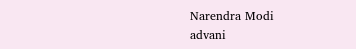Narendra Modi
advani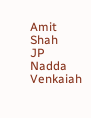Amit Shah
JP Nadda
Venkaiah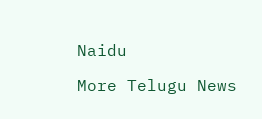Naidu

More Telugu News